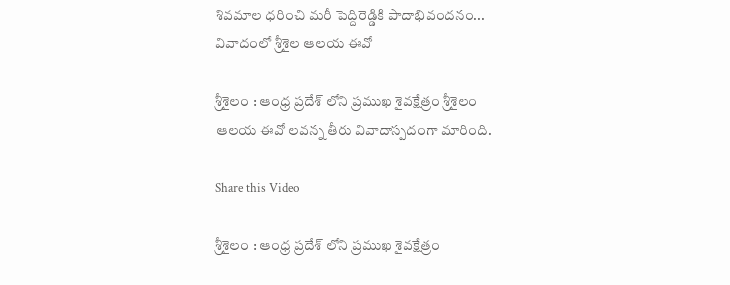శివమాల ధరించి మరీ పెద్దిరెడ్డికి పాదాభివందనం... వివాదంలో శ్రీశైల ఆలయ ఈవో

శ్రీశైలం : ఆంధ్ర ప్రదేశ్ లోని ప్రముఖ శైవక్షేత్రం శ్రీశైలం ఆలయ ఈవో లవన్న తీరు వివాదాస్పదంగా మారింది.

Share this Video

శ్రీశైలం : ఆంధ్ర ప్రదేశ్ లోని ప్రముఖ శైవక్షేత్రం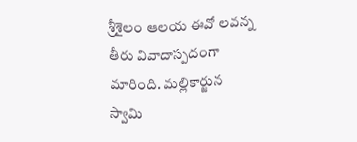శ్రీశైలం ఆలయ ఈవో లవన్న తీరు వివాదాస్పదంగా మారింది. మల్లికార్జున స్వామి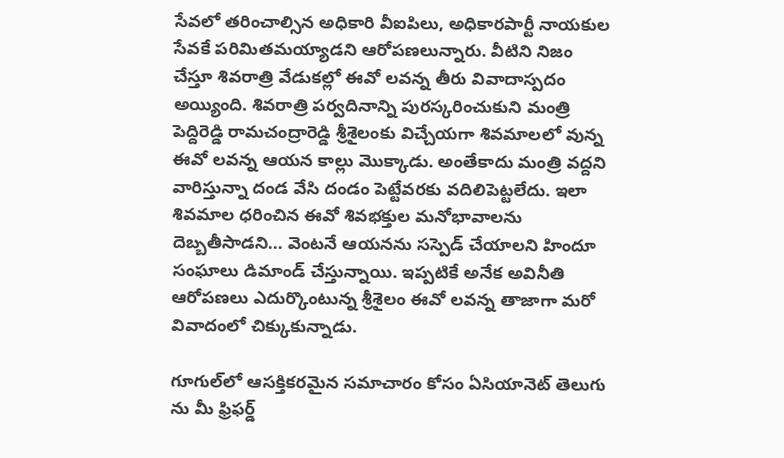సేవలో తరించాల్సిన అధికారి వీఐపిలు, అధికారపార్టీ నాయకుల సేవకే పరిమితమయ్యాడని ఆరోపణలున్నారు. వీటిని నిజం చేస్తూ శివరాత్రి వేడుకల్లో ఈవో లవన్న తీరు వివాదాస్పదం అయ్యింది. శివరాత్రి పర్వదినాన్ని పురస్కరించుకుని మంత్రి పెద్దిరెడ్డి రామచంద్రారెడ్డి శ్రీశైలంకు విచ్చేయగా శివమాలలో వున్న ఈవో లవన్న ఆయన కాల్లు మొక్కాడు. అంతేకాదు మంత్రి వద్దని వారిస్తున్నా దండ వేసి దండం పెట్టేవరకు వదిలిపెట్టలేదు. ఇలా శివమాల ధరించిన ఈవో శివభక్తుల మనోభావాలను దెబ్బతీసాడని... వెంటనే ఆయనను సస్పెడ్ చేయాలని హిందూ సంఘాలు డిమాండ్ చేస్తున్నాయి. ఇప్పటికే అనేక అవినీతి ఆరోపణలు ఎదుర్కొంటున్న శ్రీశైలం ఈవో లవన్న తాజాగా మరో వివాదంలో చిక్కుకున్నాడు.

గూగుల్‌లో ఆసక్తికరమైన సమాచారం కోసం ఏసియానెట్ తెలుగు ను మీ ఫ్రిఫర్డ్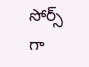సోర్స్ గా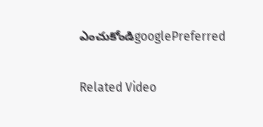ఎంచుకోండిgooglePreferred

Related Video